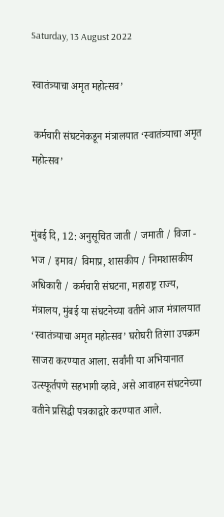Saturday, 13 August 2022

स्वातंत्र्याचा अमृत महोत्सव’

 कर्मचारी संघटनेकडून मंत्रालयात ‘स्वातंत्र्याचा अमृत महोत्सव’


मुंबई दि, 12: अनुसूचित जाती / जमाती / विजा - भज / इमाव/ विमाप्र, शासकीय / निमशासकीय अधिकारी / कर्मचारी संघटना, महाराष्ट्र राज्य, मंत्रालय, मुंबई या संघटनेच्या वतीने आज मंत्रालयात ‘स्वातंत्र्याचा अमृत महोत्सव’ घरोघरी तिरंगा उपक्रम साजरा करण्यात आला. सर्वांनी या अभियानात उत्स्फूर्तपणे सहभागी व्हावे, असे आवाहन संघटनेच्या वतीने प्रसिद्धी पत्रकाद्वारे करण्यात आले.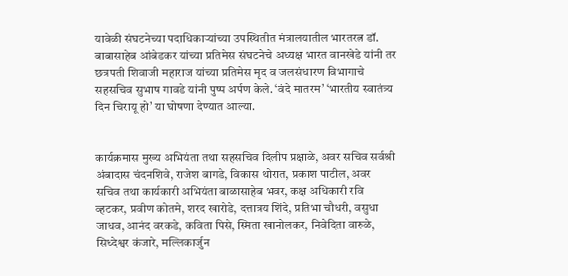यावेळी संघटनेच्या पदाधिकाऱ्यांच्या उपस्थितीत मंत्रालयातील भारतरत्न डॉ. बाबासाहेब आंबेडकर यांच्या प्रतिमेस संघटनेचे अध्यक्ष भारत वानखेडे यांनी तर छत्रपती शिवाजी महाराज यांच्या प्रतिमेस मृद व जलसंधारण विभागाचे सहसचिव सुभाष गावडे यांनी पुष्प अर्पण केले. ‘वंदे मातरम’ ‘भारतीय स्वातंत्र्य दिन चिरायू हो’ या घोषणा देण्यात आल्या.


कार्यक्रमास मुख्य अभियंता तथा सहसचिव दिलीप प्रक्षाळे, अवर सचिव सर्वश्री अंबादास चंदनशिवे, राजेश बागडे, विकास थोरात, प्रकाश पाटील, अवर सचिव तथा कार्यकारी अभियंता बाळासाहेब भवर, कक्ष अधिकारी रवि व्हटकर, प्रवीण कोतमे, शरद खारोडे, दत्तात्रय शिंदे, प्रतिभा चौधरी, वसुधा जाधव, आनंद वरकडे, कविता पिसे, स्मिता खानोलकर, निवेदिता वारुळे, सिध्देश्वर कंजारे, मल्लिकार्जुन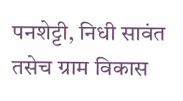पनशेट्टी, निधी सावंत तसेच ग्राम विकास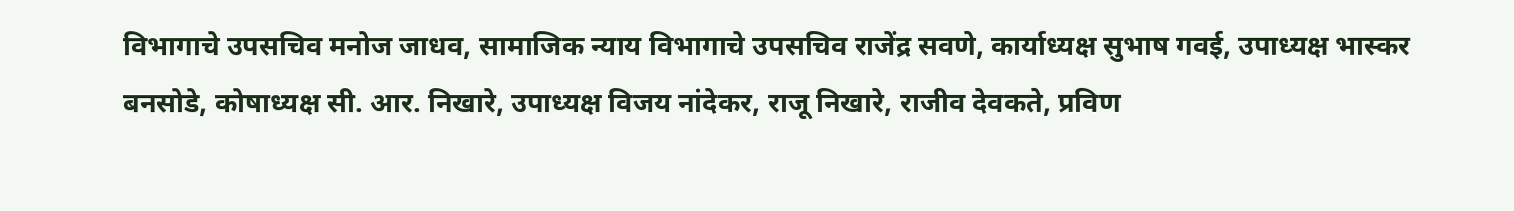विभागाचे उपसचिव मनोज जाधव, सामाजिक न्याय विभागाचे उपसचिव राजेंद्र सवणे, कार्याध्यक्ष सुभाष गवई, उपाध्यक्ष भास्कर बनसोडे, कोषाध्यक्ष सी. आर. निखारे, उपाध्यक्ष विजय नांदेकर, राजू निखारे, राजीव देवकते, प्रविण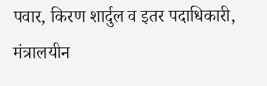पवार, किरण शार्दुल व इतर पदाधिकारी, मंत्रालयीन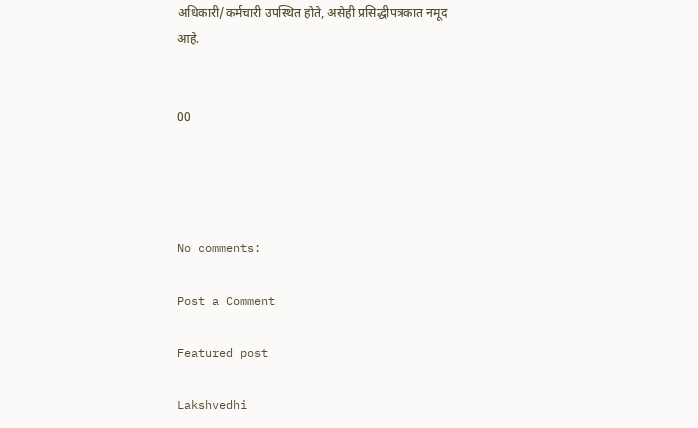अधिकारी/कर्मचारी उपस्थित होते, असेही प्रसिद्धीपत्रकात नमूद आहे.


00




No comments:

Post a Comment

Featured post

Lakshvedhi